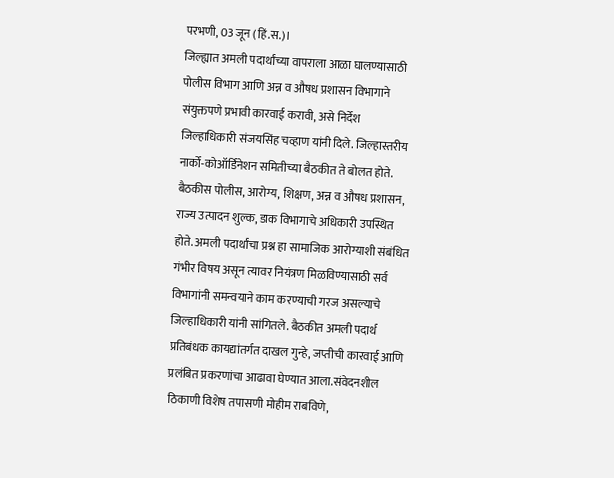परभणी, 03 जून (हिं.स.)।
जिल्ह्यात अमली पदार्थांच्या वापराला आळा घालण्यासाठी पोलीस विभाग आणि अन्न व औषध प्रशासन विभागाने संयुक्तपणे प्रभावी कारवाई करावी, असे निर्देश जिल्हाधिकारी संजयसिंह चव्हाण यांनी दिले. जिल्हास्तरीय नार्को-कोऑर्डिनेशन समितीच्या बैठकीत ते बोलत होते.
बैठकीस पोलीस, आरोग्य, शिक्षण, अन्न व औषध प्रशासन, राज्य उत्पादन शुल्क, डाक विभागाचे अधिकारी उपस्थित होते. अमली पदार्थांचा प्रश्न हा सामाजिक आरोग्याशी संबंधित गंभीर विषय असून त्यावर नियंत्रण मिळविण्यासाठी सर्व विभागांनी समन्वयाने काम करण्याची गरज असल्याचे जिल्हाधिकारी यांनी सांगितले. बैठकीत अमली पदार्थ प्रतिबंधक कायद्यांतर्गत दाखल गुन्हे, जप्तीची कारवाई आणि प्रलंबित प्रकरणांचा आढावा घेण्यात आला.संवेदनशील ठिकाणी विशेष तपासणी मोहीम राबविणे,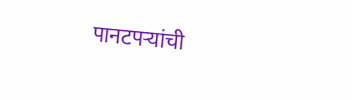पानटपऱ्यांची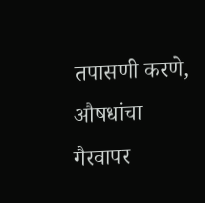तपासणी करणे, औषधांचा गैरवापर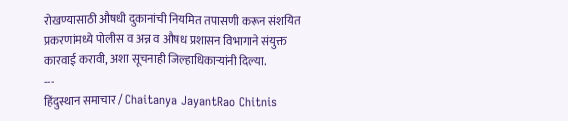रोखण्यासाठी औषधी दुकानांची नियमित तपासणी करून संशयित प्रकरणांमध्ये पोलीस व अन्न व औषध प्रशासन विभागाने संयुक्त कारवाई करावी, अशा सूचनाही जिल्हाधिकाऱ्यांनी दिल्या.
---
हिंदुस्थान समाचार / Chaitanya JayantRao Chitnis